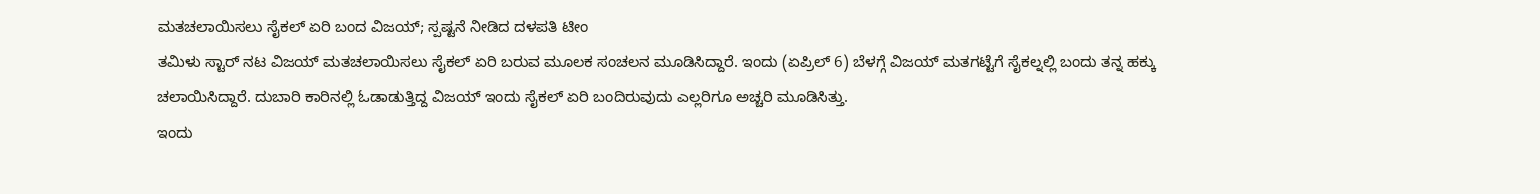ಮತಚಲಾಯಿಸಲು ಸೈಕಲ್ ಏರಿ ಬಂದ ವಿಜಯ್; ಸ್ಪಷ್ಟನೆ ನೀಡಿದ ದಳಪತಿ ಟೀಂ
ತಮಿಳು ಸ್ಟಾರ್ ನಟ ವಿಜಯ್ ಮತಚಲಾಯಿಸಲು ಸೈಕಲ್ ಏರಿ ಬರುವ ಮೂಲಕ ಸಂಚಲನ ಮೂಡಿಸಿದ್ದಾರೆ. ಇಂದು (ಏಪ್ರಿಲ್ 6) ಬೆಳಗ್ಗೆ ವಿಜಯ್ ಮತಗಟ್ಟೆಗೆ ಸೈಕಲ್ನಲ್ಲಿ ಬಂದು ತನ್ನ ಹಕ್ಕು ಚಲಾಯಿಸಿದ್ದಾರೆ. ದುಬಾರಿ ಕಾರಿನಲ್ಲಿ ಓಡಾಡುತ್ತಿದ್ದ ವಿಜಯ್ ಇಂದು ಸೈಕಲ್ ಏರಿ ಬಂದಿರುವುದು ಎಲ್ಲರಿಗೂ ಅಚ್ಚರಿ ಮೂಡಿಸಿತ್ತು.
ಇಂದು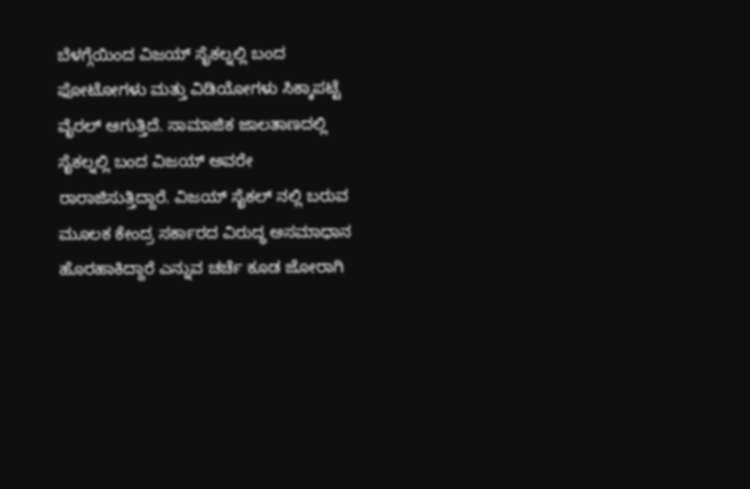ಬೆಳಗ್ಗೆಯಿಂದ ವಿಜಯ್ ಸೈಕಲ್ನಲ್ಲಿ ಬಂದ ಫೋಟೋಗಳು ಮತ್ತು ವಿಡಿಯೋಗಳು ಸಿಕ್ಕಾಪಟ್ಟೆ ವೈರಲ್ ಆಗುತ್ತಿದೆ. ಸಾಮಾಜಿಕ ಜಾಲತಾಣದಲ್ಲಿ ಸೈಕಲ್ನಲ್ಲಿ ಬಂದ ವಿಜಯ್ ಅವರೇ ರಾರಾಜಿಸುತ್ತಿದ್ದಾರೆ. ವಿಜಯ್ ಸೈಕಲ್ ನಲ್ಲಿ ಬರುವ ಮೂಲಕ ಕೇಂದ್ರ ಸರ್ಕಾರದ ವಿರುದ್ಧ ಅಸಮಾಧಾನ ಹೊರಹಾಕಿದ್ದಾರೆ ಎನ್ನುವ ಚರ್ಚೆ ಕೂಡ ಜೋರಾಗಿ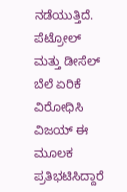ನಡೆಯುತ್ತಿದೆ.
ಪೆಟ್ರೋಲ್ ಮತ್ತು ಡೀಸೆಲ್ ಬೆಲೆ ಏರಿಕೆ ವಿರೋಧಿಸಿ ವಿಜಯ್ ಈ ಮೂಲಕ ಪ್ರತಿಭಟಿಸಿದ್ದಾರೆ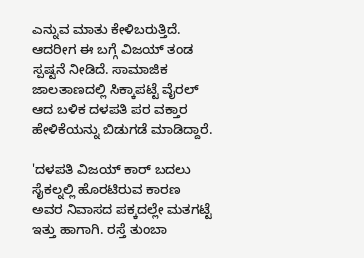ಎನ್ನುವ ಮಾತು ಕೇಳಿಬರುತ್ತಿದೆ. ಆದರೀಗ ಈ ಬಗ್ಗೆ ವಿಜಯ್ ತಂಡ ಸ್ಪಷ್ಟನೆ ನೀಡಿದೆ. ಸಾಮಾಜಿಕ ಜಾಲತಾಣದಲ್ಲಿ ಸಿಕ್ಕಾಪಟ್ಟೆ ವೈರಲ್ ಆದ ಬಳಿಕ ದಳಪತಿ ಪರ ವಕ್ತಾರ ಹೇಳಿಕೆಯನ್ನು ಬಿಡುಗಡೆ ಮಾಡಿದ್ದಾರೆ.

'ದಳಪತಿ ವಿಜಯ್ ಕಾರ್ ಬದಲು ಸೈಕಲ್ನಲ್ಲಿ ಹೊರಟಿರುವ ಕಾರಣ ಅವರ ನಿವಾಸದ ಪಕ್ಕದಲ್ಲೇ ಮತಗಟ್ಟೆ ಇತ್ತು ಹಾಗಾಗಿ. ರಸ್ತೆ ತುಂಬಾ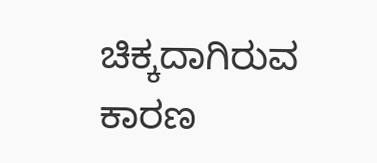ಚಿಕ್ಕದಾಗಿರುವ ಕಾರಣ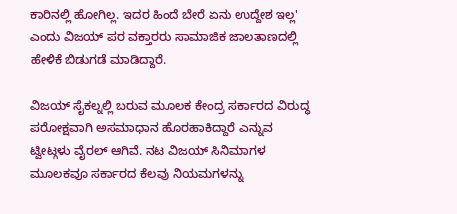ಕಾರಿನಲ್ಲಿ ಹೋಗಿಲ್ಲ. ಇದರ ಹಿಂದೆ ಬೇರೆ ಏನು ಉದ್ದೇಶ ಇಲ್ಲ' ಎಂದು ವಿಜಯ್ ಪರ ವಕ್ತಾರರು ಸಾಮಾಜಿಕ ಜಾಲತಾಣದಲ್ಲಿ ಹೇಳಿಕೆ ಬಿಡುಗಡೆ ಮಾಡಿದ್ದಾರೆ.

ವಿಜಯ್ ಸೈಕಲ್ನಲ್ಲಿ ಬರುವ ಮೂಲಕ ಕೇಂದ್ರ ಸರ್ಕಾರದ ವಿರುದ್ಧ ಪರೋಕ್ಷವಾಗಿ ಅಸಮಾಧಾನ ಹೊರಹಾಕಿದ್ದಾರೆ ಎನ್ನುವ ಟ್ವೀಟ್ಗಳು ವೈರಲ್ ಆಗಿವೆ. ನಟ ವಿಜಯ್ ಸಿನಿಮಾಗಳ ಮೂಲಕವೂ ಸರ್ಕಾರದ ಕೆಲವು ನಿಯಮಗಳನ್ನು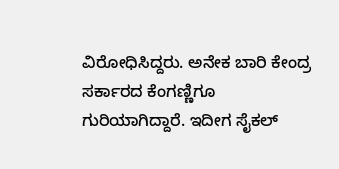ವಿರೋಧಿಸಿದ್ದರು. ಅನೇಕ ಬಾರಿ ಕೇಂದ್ರ ಸರ್ಕಾರದ ಕೆಂಗಣ್ಣಿಗೂ ಗುರಿಯಾಗಿದ್ದಾರೆ. ಇದೀಗ ಸೈಕಲ್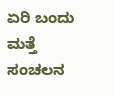ಏರಿ ಬಂದು ಮತ್ತೆ ಸಂಚಲನ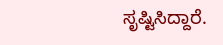ಸೃಷ್ಟಿಸಿದ್ದಾರೆ.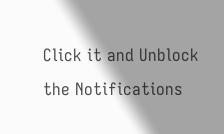Click it and Unblock the Notifications